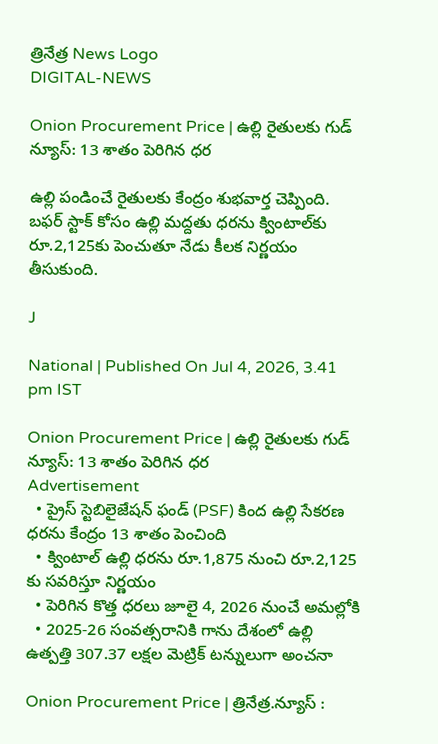త్రినేత్ర News Logo
DIGITAL-NEWS

Onion Procurement Price | ఉల్లి రైతులకు గుడ్ న్యూస్: 13 శాతం పెరిగిన ధర

ఉల్లి పండించే రైతులకు కేంద్రం శుభవార్త చెప్పింది. బఫర్ స్టాక్ కోసం ఉల్లి మద్దతు ధరను క్వింటాల్‌కు రూ.2,125కు పెంచుతూ నేడు కీలక నిర్ణయం తీసుకుంది.

J

National | Published On Jul 4, 2026, 3.41 pm IST

Onion Procurement Price | ఉల్లి రైతులకు గుడ్ న్యూస్: 13 శాతం పెరిగిన ధర
Advertisement
  • ప్రైస్ స్టెబిలైజేషన్ ఫండ్ (PSF) కింద ఉల్లి సేకరణ ధరను కేంద్రం 13 శాతం పెంచింది
  • క్వింటాల్ ఉల్లి ధరను రూ.1,875 నుంచి రూ.2,125 కు సవరిస్తూ నిర్ణయం
  • పెరిగిన కొత్త ధరలు జూలై 4, 2026 నుంచే అమల్లోకి
  • 2025-26 సంవత్సరానికి గాను దేశంలో ఉల్లి ఉత్పత్తి 307.37 లక్షల మెట్రిక్ టన్నులుగా అంచనా

Onion Procurement Price | త్రినేత్ర.న్యూస్ :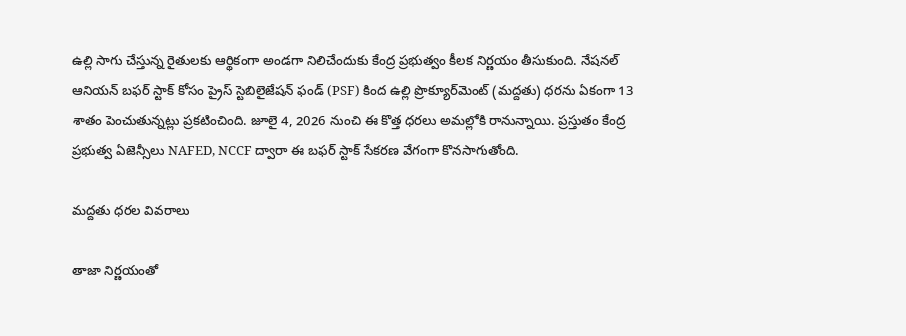ఉల్లి సాగు చేస్తున్న రైతులకు ఆర్థికంగా అండగా నిలిచేందుకు కేంద్ర ప్రభుత్వం కీలక నిర్ణయం తీసుకుంది. నేషనల్ ఆనియన్ బఫర్ స్టాక్ కోసం ప్రైస్ స్టెబిలైజేషన్ ఫండ్ (PSF) కింద ఉల్లి ప్రొక్యూర్‌మెంట్ (మద్దతు) ధరను ఏకంగా 13 శాతం పెంచుతున్నట్లు ప్రకటించింది. జూలై 4, 2026 నుంచి ఈ కొత్త ధరలు అమల్లోకి రానున్నాయి. ప్రస్తుతం కేంద్ర ప్రభుత్వ ఏజెన్సీలు NAFED, NCCF ద్వారా ఈ బఫర్ స్టాక్ సేకరణ వేగంగా కొనసాగుతోంది.

మద్దతు ధరల వివరాలు

తాజా నిర్ణయంతో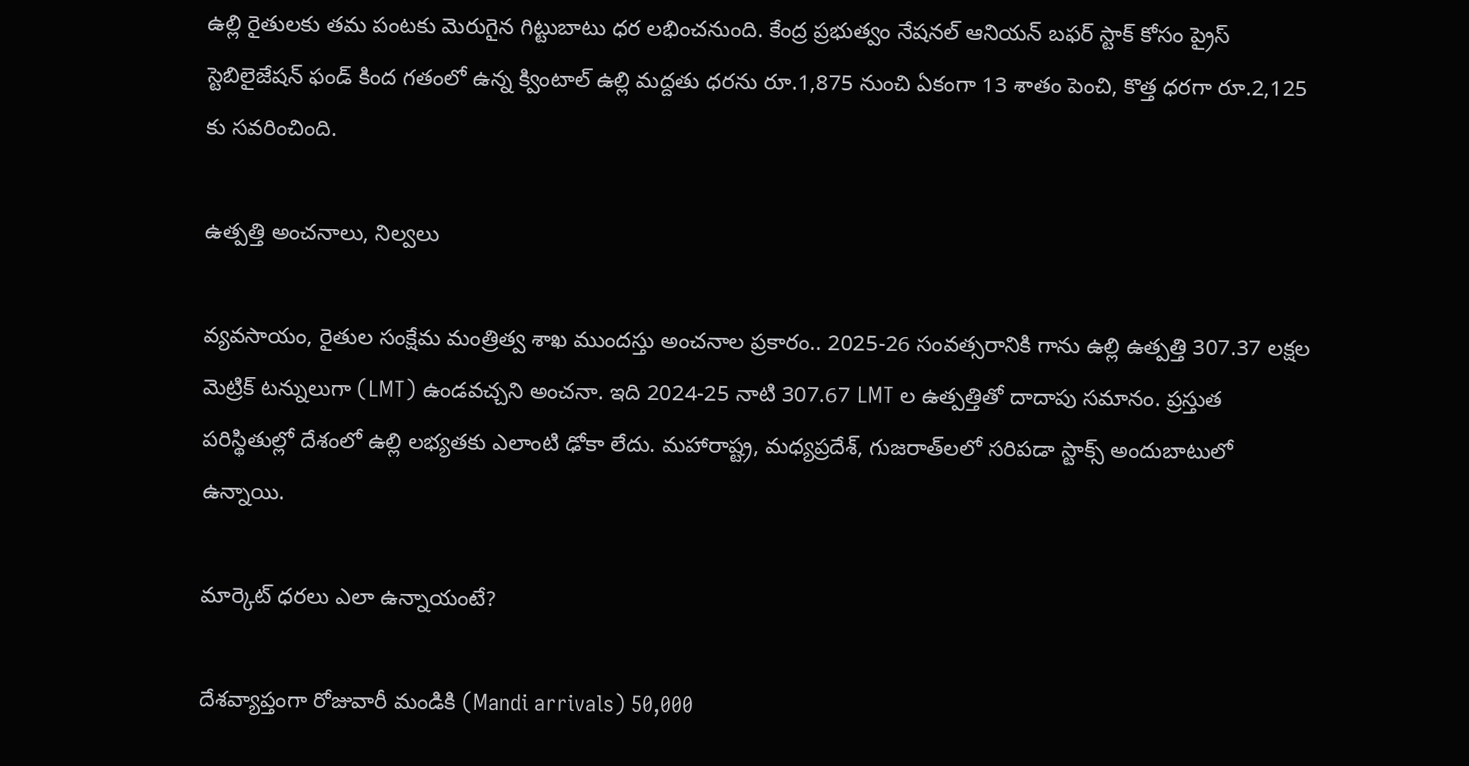ఉల్లి రైతులకు తమ పంటకు మెరుగైన గిట్టుబాటు ధర లభించనుంది. కేంద్ర ప్రభుత్వం నేషనల్ ఆనియన్ బఫర్ స్టాక్ కోసం ప్రైస్ స్టెబిలైజేషన్ ఫండ్ కింద గతంలో ఉన్న క్వింటాల్ ఉల్లి మద్దతు ధరను రూ.1,875 నుంచి ఏకంగా 13 శాతం పెంచి, కొత్త ధరగా రూ.2,125 కు సవరించింది.

ఉత్పత్తి అంచనాలు, నిల్వలు

వ్యవసాయం, రైతుల సంక్షేమ మంత్రిత్వ శాఖ ముందస్తు అంచనాల ప్రకారం.. 2025-26 సంవత్సరానికి గాను ఉల్లి ఉత్పత్తి 307.37 లక్షల మెట్రిక్ టన్నులుగా (LMT) ఉండవచ్చని అంచనా. ఇది 2024-25 నాటి 307.67 LMT ల ఉత్పత్తితో దాదాపు సమానం. ప్రస్తుత పరిస్థితుల్లో దేశంలో ఉల్లి లభ్యతకు ఎలాంటి ఢోకా లేదు. మహారాష్ట్ర, మధ్యప్రదేశ్, గుజరాత్‌లలో సరిపడా స్టాక్స్ అందుబాటులో ఉన్నాయి.

మార్కెట్ ధరలు ఎలా ఉన్నాయంటే?

దేశవ్యాప్తంగా రోజువారీ మండికి (Mandi arrivals) 50,000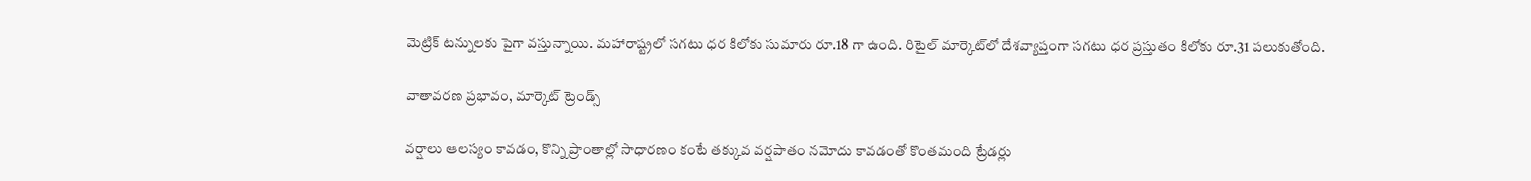మెట్రిక్ టన్నులకు పైగా వస్తున్నాయి. మహారాష్ట్రలో సగటు ధర కిలోకు సుమారు రూ.18 గా ఉంది. రిటైల్ మార్కెట్‌లో దేశవ్యాప్తంగా సగటు ధర ప్రస్తుతం కిలోకు రూ.31 పలుకుతోంది.

వాతావరణ ప్రభావం, మార్కెట్ ట్రెండ్స్

వర్షాలు ఆలస్యం కావడం, కొన్ని ప్రాంతాల్లో సాధారణం కంటే తక్కువ వర్షపాతం నమోదు కావడంతో కొంతమంది ట్రేడర్లు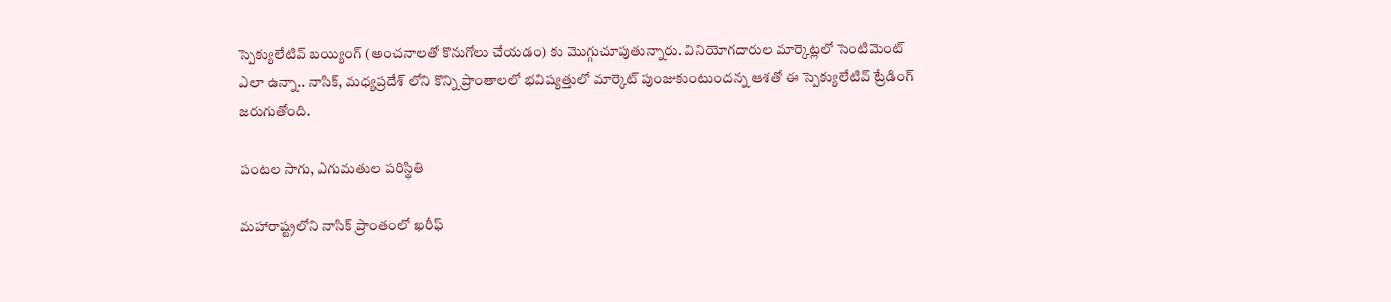స్పెక్యులేటివ్ బయ్యింగ్ (అంచనాలతో కొనుగోలు చేయడం) కు మొగ్గుచూపుతున్నారు. వినియోగదారుల మార్కెట్లలో సెంటిమెంట్ ఎలా ఉన్నా.. నాసిక్, మధ్యప్రదేశ్ లోని కొన్ని ప్రాంతాలలో భవిష్యత్తులో మార్కెట్ పుంజుకుంటుందన్న ఆశతో ఈ స్పెక్యులేటివ్ ట్రేడింగ్ జరుగుతోంది.

పంటల సాగు, ఎగుమతుల పరిస్థితి

మహారాష్ట్రలోని నాసిక్ ప్రాంతంలో ఖరీఫ్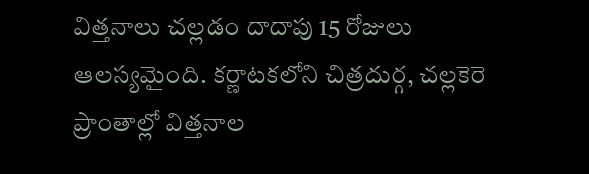విత్తనాలు చల్లడం దాదాపు 15 రోజులు ఆలస్యమైంది. కర్ణాటకలోని చిత్రదుర్గ, చల్లకెరె ప్రాంతాల్లో విత్తనాల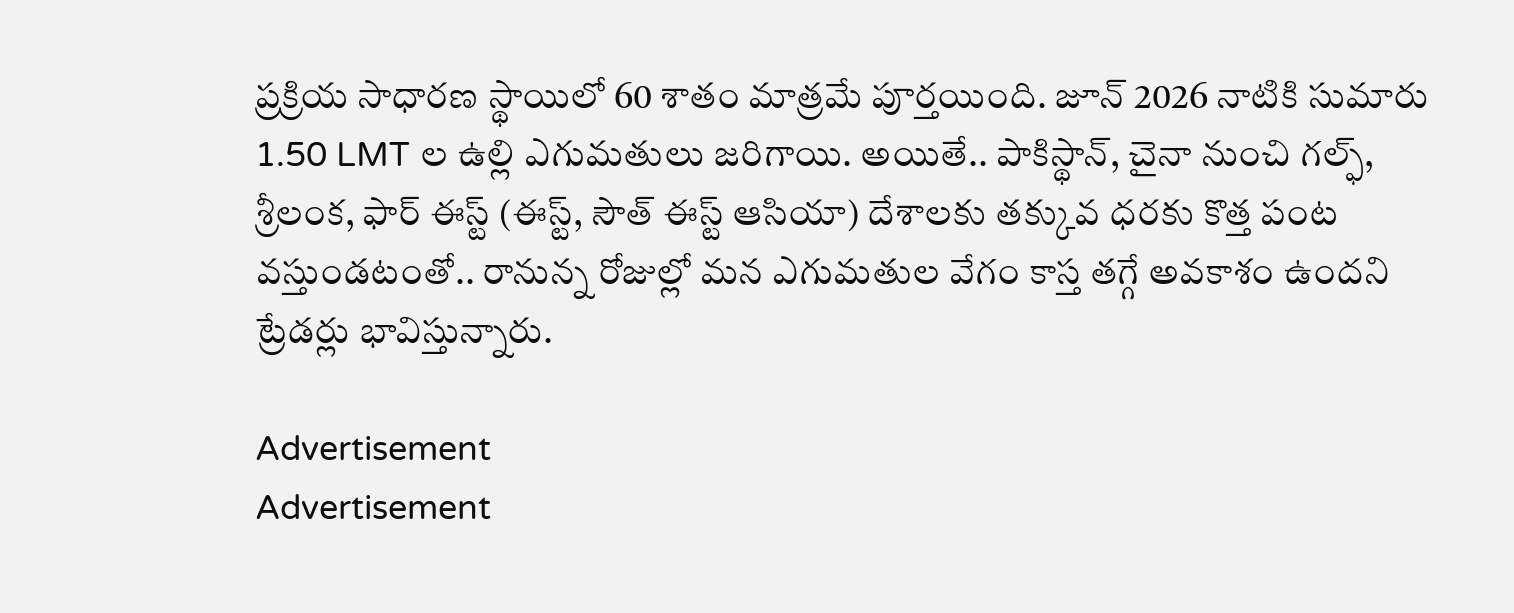ప్రక్రియ సాధారణ స్థాయిలో 60 శాతం మాత్రమే పూర్తయింది. జూన్ 2026 నాటికి సుమారు 1.50 LMT ల ఉల్లి ఎగుమతులు జరిగాయి. అయితే.. పాకిస్థాన్, చైనా నుంచి గల్ఫ్, శ్రీలంక, ఫార్ ఈస్ట్ (ఈస్ట్, సౌత్ ఈస్ట్ ఆసియా) దేశాలకు తక్కువ ధరకు కొత్త పంట వస్తుండటంతో.. రానున్న రోజుల్లో మన ఎగుమతుల వేగం కాస్త తగ్గే అవకాశం ఉందని ట్రేడర్లు భావిస్తున్నారు.

Advertisement
Advertisement